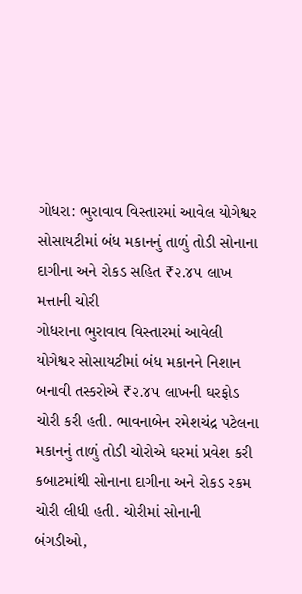ગોધરા: ભુરાવાવ વિસ્તારમાં આવેલ યોગેશ્વર સોસાયટીમાં બંધ મકાનનું તાળું તોડી સોનાના દાગીના અને રોકડ સહિત ₹૨.૪૫ લાખ મત્તાની ચોરી
ગોધરાના ભુરાવાવ વિસ્તારમાં આવેલી યોગેશ્વર સોસાયટીમાં બંધ મકાનને નિશાન બનાવી તસ્કરોએ ₹૨.૪૫ લાખની ઘરફોડ ચોરી કરી હતી. ભાવનાબેન રમેશચંદ્ર પટેલના મકાનનું તાળું તોડી ચોરોએ ઘરમાં પ્રવેશ કરી કબાટમાંથી સોનાના દાગીના અને રોકડ રકમ ચોરી લીધી હતી. ચોરીમાં સોનાની બંગડીઓ,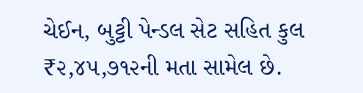ચેઈન, બુટ્ટી પેન્ડલ સેટ સહિત કુલ ₹૨,૪૫,૭૧૨ની મતા સામેલ છે.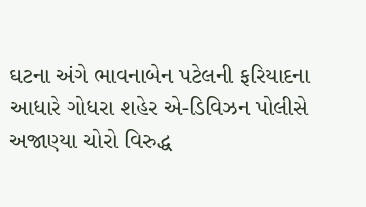ઘટના અંગે ભાવનાબેન પટેલની ફરિયાદના આધારે ગોધરા શહેર એ-ડિવિઝન પોલીસે અજાણ્યા ચોરો વિરુદ્ધ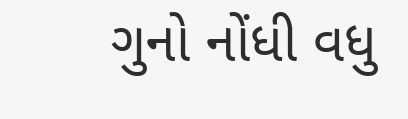ગુનો નોંધી વધુ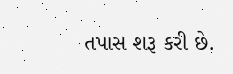તપાસ શરૂ કરી છે.